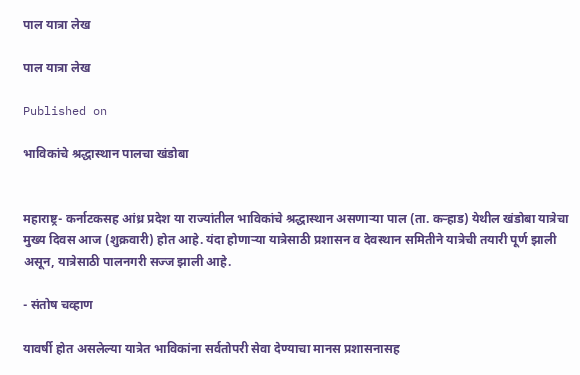पाल यात्रा लेख

पाल यात्रा लेख

Published on

भाविकांचे श्रद्धास्थान पालचा खंडोबा


महाराष्ट्र- कर्नाटकसह आंध्र प्रदेश या राज्यांतील भाविकांचे श्रद्धास्थान असणाऱ्या पाल (ता. कऱ्हाड) येथील खंडोबा यात्रेचा मुख्य दिवस आज (शुक्रवारी) होत आहे. यंदा होणाऱ्या यात्रेसाठी प्रशासन व देवस्थान समितीने यात्रेची तयारी पूर्ण झाली असून, यात्रेसाठी पालनगरी सज्ज झाली आहे.

- संतोष चव्हाण

यावर्षी होत असलेल्या यात्रेत भाविकांना सर्वतोपरी सेवा देण्याचा मानस प्रशासनासह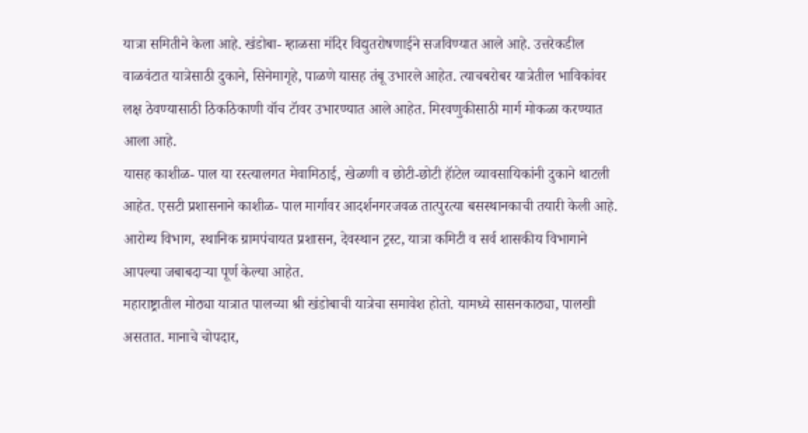यात्रा समितीने केला आहे. खंडोबा- म्हाळसा मंदिर विद्युतरोषणाईने सजविण्यात आले आहे. उत्तरेकडील वाळवंटात यात्रेसाठी दुकाने, सिनेमागृहे, पाळणे यासह तंबू उभारले आहेत. त्याचबरोबर यात्रेतील भाविकांवर लक्ष ठेवण्यासाठी ठिकठिकाणी वॉच टॅावर उभारण्यात आले आहेत. मिरवणुकीसाठी मार्ग मोकळा करण्यात आला आहे.
यासह काशीळ- पाल या रस्त्यालगत मेवामिठाई, खेळणी व छोटी-छोटी हॅाटेल व्यावसायिकांनी दुकाने थाटली आहेत. एसटी प्रशासनाने काशीळ- पाल मार्गावर आदर्शनगरजवळ तात्पुरत्या बसस्थानकाची तयारी केली आहे. आरोग्य विभाग, स्थानिक ग्रामपंचायत प्रशासन, देवस्थान ट्रस्ट, यात्रा कमिटी व सर्व शासकीय विभागाने आपल्या जबाबदाऱ्या पूर्ण केल्या आहेत.
महाराष्ट्रातील मोठ्या यात्रात पालच्या श्री खंडोबाची यात्रेचा समावेश होतो. यामध्ये सासनकाठ्या, पालखी असतात. मानाचे चोपदार,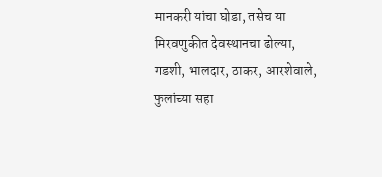मानकरी यांचा घोडा, तसेच या मिरवणुकीत देवस्थानचा ढोल्या, गडशी, भालदार, ठाकर, आरशेवाले, फुलांच्या सहा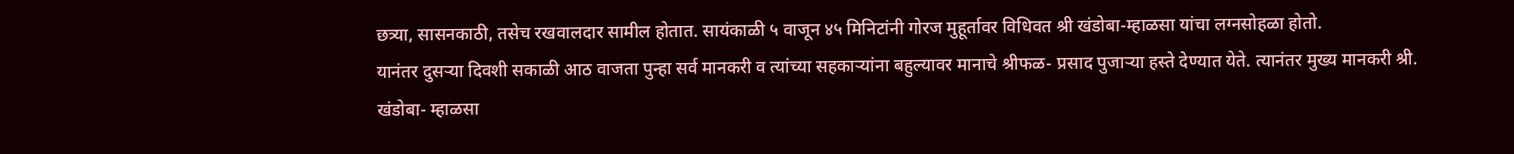छत्र्या, सासनकाठी, तसेच रखवालदार सामील होतात. सायंकाळी ५ वाजून ४५ मिनिटांनी गोरज मुहूर्तावर विधिवत श्री खंडोबा-म्हाळसा यांचा लग्नसोहळा होतो.
यानंतर दुसऱ्या दिवशी सकाळी आठ वाजता पुन्हा सर्व मानकरी व त्यांच्या सहकाऱ्यांना बहुल्यावर मानाचे श्रीफळ- प्रसाद पुजाऱ्या हस्ते देण्यात येते. त्यानंतर मुख्य मानकरी श्री. खंडोबा- म्हाळसा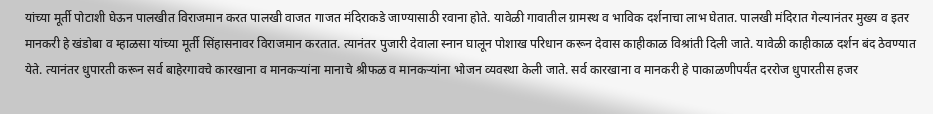यांच्या मूर्ती पोटाशी घेऊन पालखीत विराजमान करत पालखी वाजत गाजत मंदिराकडे जाण्यासाठी रवाना होते. यावेळी गावातील ग्रामस्थ व भाविक दर्शनाचा लाभ घेतात. पालखी मंदिरात गेल्यानंतर मुख्य व इतर मानकरी हे खंडोबा व म्हाळसा यांच्या मूर्ती सिंहासनावर विराजमान करतात. त्यानंतर पुजारी देवाला स्नान घालून पोशाख परिधान करून देवास काहीकाळ विश्रांती दिली जाते. यावेळी काहीकाळ दर्शन बंद ठेवण्यात येते. त्यानंतर धुपारती करून सर्व बाहेरगावचे कारखाना व मानकऱ्यांना मानाचे श्रीफळ व मानकऱ्यांना भोजन व्यवस्था केली जाते. सर्व कारखाना व मानकरी हे पाकाळणीपर्यंत दररोज धुपारतीस हजर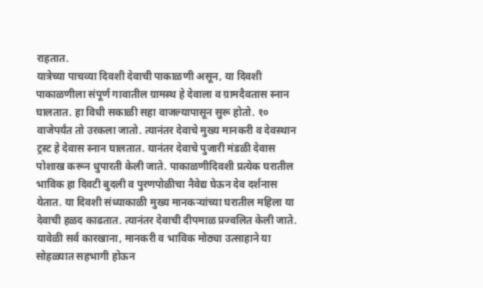राहतात.
यात्रेच्या पाचव्या दिवशी देवाची पाकाळणी असून, या दिवशी पाकाळणीला संपूर्ण गावातील ग्रामस्थ हे देवाला व ग्रामदैवतास स्नान घालतात. हा विधी सकाळी सहा वाजल्यापासून सुरू होतो. १० वाजेपर्यंत तो उरकला जातो. त्यानंतर देवाचे मुख्य मानकरी व देवस्थान ट्रस्ट हे देवास स्नान घालतात. यानंतर देवाचे पुजारी मंडळी देवास पोशाख करून धुपारती केली जाते. पाकाळणीदिवशी प्रत्येक घरातील भाविक हा दिवटी बुदली व पुरणपोळीचा नैवेद्य घेऊन देव दर्शनास येतात. या दिवशी संध्याकाळी मुख्य मानकऱ्यांच्या घरातील महिला या देवाची हळद काढतात. त्यानंतर देवाची दीपमाळ प्रज्वलित केली जाते. यावेळी सर्व कारखाना, मानकरी व भाविक मोठ्या उत्साहाने या सोहळ्यात सहभागी होऊन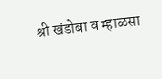श्री खंडोबा व म्हाळसा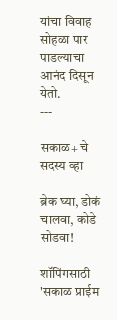यांचा विवाह सोहळा पार पाडल्याचा आनंद दिसून येतो.
---

सकाळ+ चे सदस्य व्हा

ब्रेक घ्या, डोकं चालवा, कोडे सोडवा!

शॉपिंगसाठी 'सकाळ प्राईम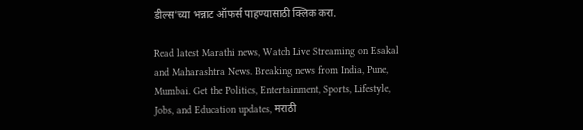डील्स'च्या भन्नाट ऑफर्स पाहण्यासाठी क्लिक करा.

Read latest Marathi news, Watch Live Streaming on Esakal and Maharashtra News. Breaking news from India, Pune, Mumbai. Get the Politics, Entertainment, Sports, Lifestyle, Jobs, and Education updates, मराठी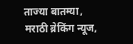ताज्या बातम्या, मराठी ब्रेकिंग न्यूज,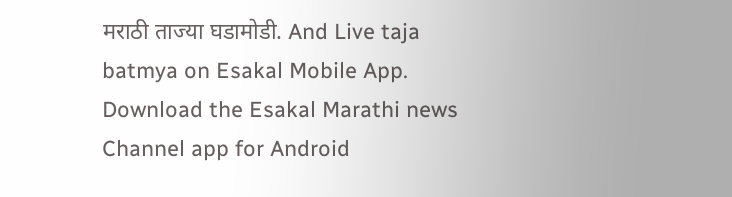मराठी ताज्या घडामोडी. And Live taja batmya on Esakal Mobile App. Download the Esakal Marathi news Channel app for Android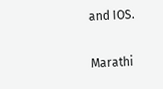and IOS.

Marathi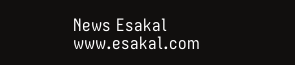News Esakal
www.esakal.com